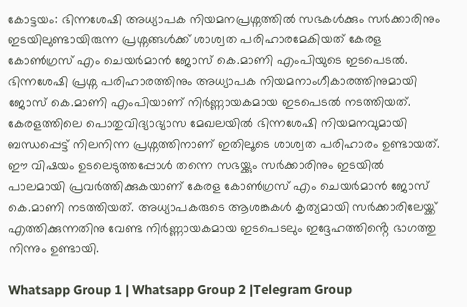കോട്ടയം: ഭിന്നശേഷി അധ്യാപക നിയമനപ്രശ്നത്തിൽ സഭകൾക്കും സർക്കാരിനും ഇടയിലുണ്ടായിരുന്ന പ്രശ്നങ്ങൾക്ക് ശാശ്വത പരിഹാരമേകിയത് കേരള കോൺഗ്രസ് എം ചെയർമാൻ ജോസ് കെ.മാണി എംപിയുടെ ഇടപെടൽ.
ഭിന്നശേഷി പ്രശ്ന പരിഹാരത്തിനും അധ്യാപക നിയമനാംഗീകാരത്തിനുമായി ജോസ് കെ.മാണി എംപിയാണ് നിർണ്ണായകമായ ഇടപെടൽ നടത്തിയത്. കേരളത്തിലെ പൊതുവിദ്യാഭ്യാസ മേഖലയിൽ ഭിന്നശേഷി നിയമനവുമായി ബന്ധപ്പെട്ട് നിലനിന്ന പ്രശ്നത്തിനാണ് ഇതിലൂടെ ശാശ്വത പരിഹാരം ഉണ്ടായത്.
ഈ വിഷയം ഉടലെടുത്തപ്പോൾ തന്നെ സഭയ്ക്കും സർക്കാരിനും ഇടയിൽ പാലമായി പ്രവർത്തിക്കുകയാണ് കേരള കോൺഗ്രസ് എം ചെയർമാൻ ജോസ് കെ.മാണി നടത്തിയത്. അധ്യാപകരുടെ ആശങ്കകൾ കൃത്യമായി സർക്കാരിലേയ്ക്ക് എത്തിക്കുന്നതിനു വേണ്ട നിർണ്ണായകമായ ഇടപെടലും ഇദ്ദേഹത്തിൻ്റെ ഭാഗത്തു നിന്നും ഉണ്ടായി.

Whatsapp Group 1 | Whatsapp Group 2 |Telegram Group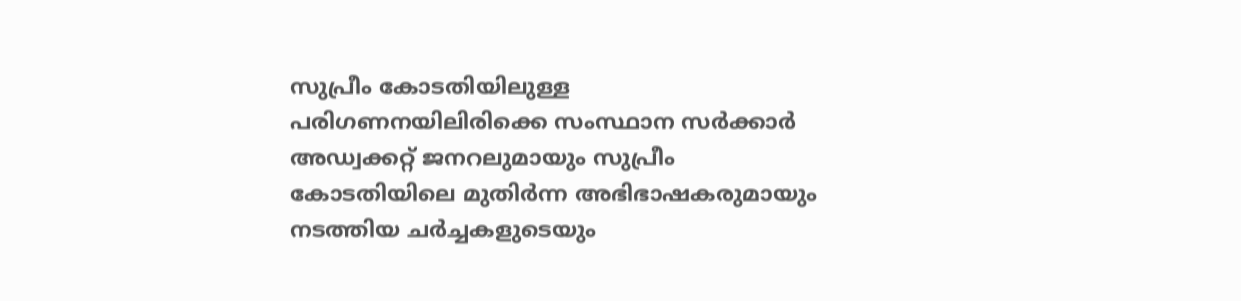സുപ്രീം കോടതിയിലുള്ള പരിഗണനയിലിരിക്കെ സംസ്ഥാന സർക്കാർ അഡ്വക്കറ്റ് ജനറലുമായും സുപ്രീം കോടതിയിലെ മുതിർന്ന അഭിഭാഷകരുമായും നടത്തിയ ചർച്ചകളുടെയും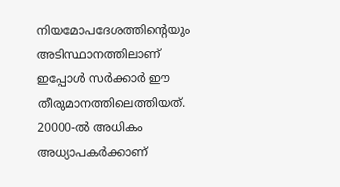നിയമോപദേശത്തിന്റെയും അടിസ്ഥാനത്തിലാണ് ഇപ്പോൾ സർക്കാർ ഈ തീരുമാനത്തിലെത്തിയത്. 20000-ൽ അധികം അധ്യാപകർക്കാണ്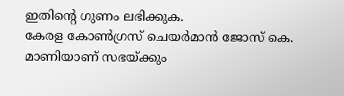ഇതിന്റെ ഗുണം ലഭിക്കുക.
കേരള കോൺഗ്രസ് ചെയർമാൻ ജോസ് കെ. മാണിയാണ് സഭയ്ക്കും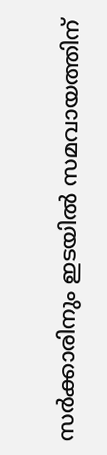സർക്കാരിനും ഇടയിൽ സമവായത്തിന്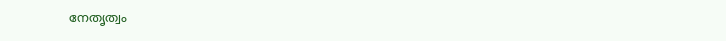നേതൃത്വം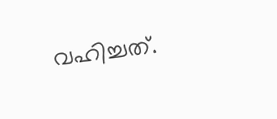വഹിച്ചത്.